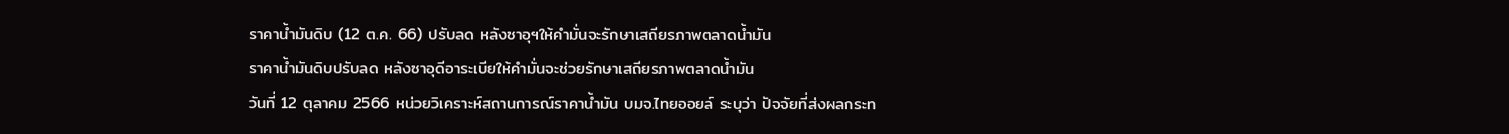ราคาน้ำมันดิบ (12 ต.ค. 66) ปรับลด หลังซาอุฯให้คำมั่นจะรักษาเสถียรภาพตลาดน้ำมัน
ราคาน้ำมันดิบปรับลด หลังซาอุดีอาระเบียให้คำมั่นจะช่วยรักษาเสถียรภาพตลาดน้ำมัน
วันที่ 12 ตุลาคม 2566 หน่วยวิเคราะห์สถานการณ์ราคาน้ำมัน บมจ.ไทยออยล์ ระบุว่า ปัจจัยที่ส่งผลกระท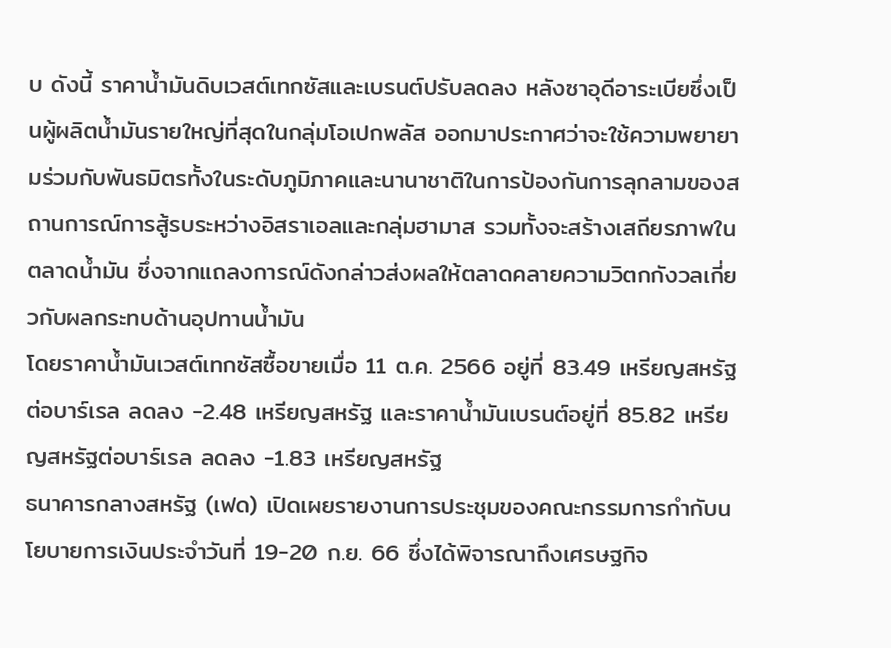บ ดังนี้ ราคาน้ำมันดิบเวสต์เทกซัสและเบรนต์ปรับลดลง หลังซาอุดีอาระเบียซึ่งเป็นผู้ผลิตน้ำมันรายใหญ่ที่สุดในกลุ่มโอเปกพลัส ออกมาประกาศว่าจะใช้ความพยายามร่วมกับพันธมิตรทั้งในระดับภูมิภาคและนานาชาติในการป้องกันการลุกลามของสถานการณ์การสู้รบระหว่างอิสราเอลและกลุ่มฮามาส รวมทั้งจะสร้างเสถียรภาพในตลาดน้ำมัน ซึ่งจากแถลงการณ์ดังกล่าวส่งผลให้ตลาดคลายความวิตกกังวลเกี่ยวกับผลกระทบด้านอุปทานน้ำมัน
โดยราคาน้ำมันเวสต์เทกซัสซื้อขายเมื่อ 11 ต.ค. 2566 อยู่ที่ 83.49 เหรียญสหรัฐต่อบาร์เรล ลดลง -2.48 เหรียญสหรัฐ และราคาน้ำมันเบรนต์อยู่ที่ 85.82 เหรียญสหรัฐต่อบาร์เรล ลดลง -1.83 เหรียญสหรัฐ
ธนาคารกลางสหรัฐ (เฟด) เปิดเผยรายงานการประชุมของคณะกรรมการกำกับนโยบายการเงินประจำวันที่ 19-20 ก.ย. 66 ซึ่งได้พิจารณาถึงเศรษฐกิจ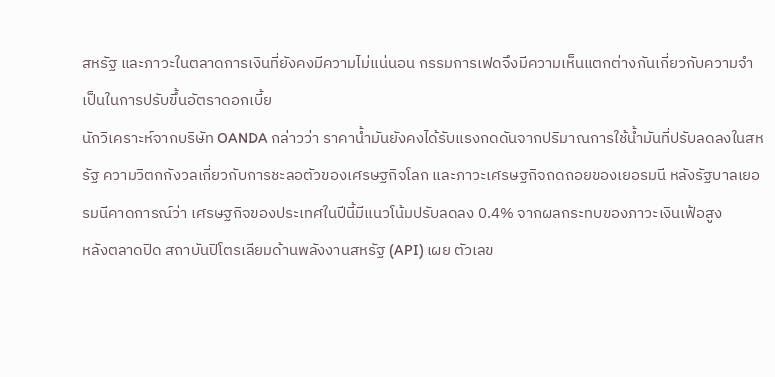สหรัฐ และภาวะในตลาดการเงินที่ยังคงมีความไม่แน่นอน กรรมการเฟดจึงมีความเห็นแตกต่างกันเกี่ยวกับความจำเป็นในการปรับขึ้นอัตราดอกเบี้ย
นักวิเคราะห์จากบริษัท OANDA กล่าวว่า ราคาน้ำมันยังคงได้รับแรงกดดันจากปริมาณการใช้น้ำมันที่ปรับลดลงในสหรัฐ ความวิตกกังวลเกี่ยวกับการชะลอตัวของเศรษฐกิจโลก และภาวะเศรษฐกิจถดถอยของเยอรมนี หลังรัฐบาลเยอรมนีคาดการณ์ว่า เศรษฐกิจของประเทศในปีนี้มีแนวโน้มปรับลดลง 0.4% จากผลกระทบของภาวะเงินเฟ้อสูง
หลังตลาดปิด สถาบันปิโตรเลียมด้านพลังงานสหรัฐ (API) เผย ตัวเลข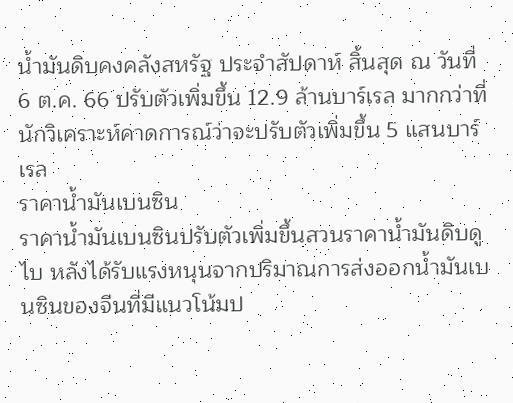น้ำมันดิบคงคลังสหรัฐ ประจำสัปดาห์ สิ้นสุด ณ วันที่ 6 ต.ค. 66 ปรับตัวเพิ่มขึ้น 12.9 ล้านบาร์เรล มากกว่าที่นักวิเคราะห์คาดการณ์ว่าจะปรับตัวเพิ่มขึ้น 5 แสนบาร์เรล
ราคาน้ำมันเบนซิน
ราคาน้ำมันเบนซินปรับตัวเพิ่มขึ้นสวนราคาน้ำมันดิบดูไบ หลังได้รับแรงหนุนจากปริมาณการส่งออกน้ำมันเบนซินของจีนที่มีแนวโน้มป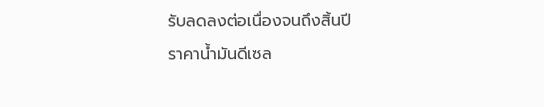รับลดลงต่อเนื่องจนถึงสิ้นปี
ราคาน้ำมันดีเซล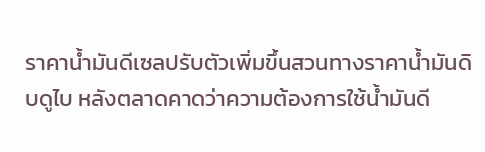ราคาน้ำมันดีเซลปรับตัวเพิ่มขึ้นสวนทางราคาน้ำมันดิบดูไบ หลังตลาดคาดว่าความต้องการใช้น้ำมันดี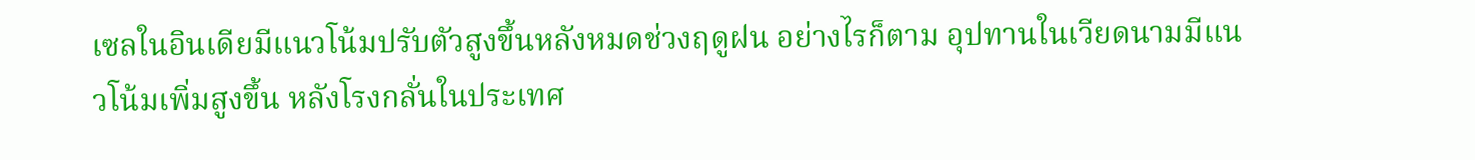เซลในอินเดียมีแนวโน้มปรับตัวสูงขึ้นหลังหมดช่วงฤดูฝน อย่างไรก็ตาม อุปทานในเวียดนามมีแนวโน้มเพิ่มสูงขึ้น หลังโรงกลั่นในประเทศ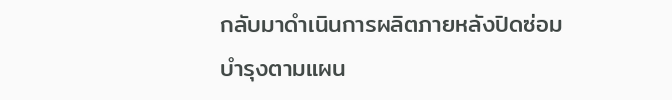กลับมาดำเนินการผลิตภายหลังปิดซ่อมบำรุงตามแผน